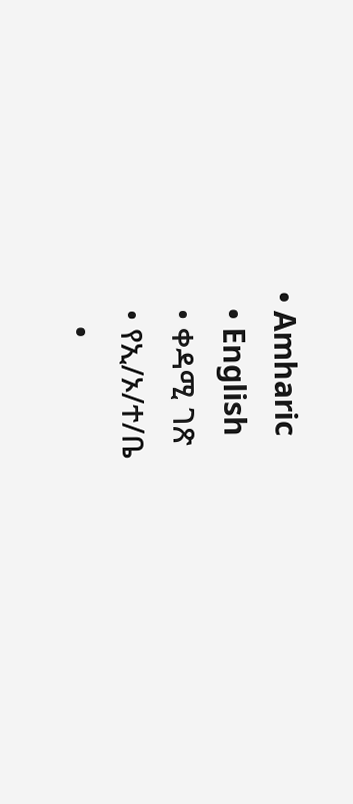• Amharic
  • English
  • ቀዳሚ ገጽ
  • የኢ/ኦ/ተ/ቤ
    •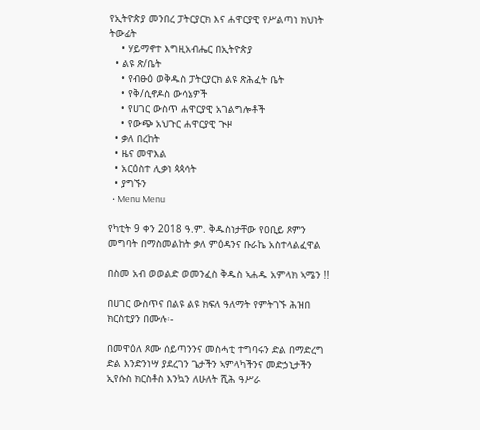የኢትዮጵያ መንበረ ፓትርያርክ እና ሐዋርያዊ የሥልጣነ ክህነት ትውፊት
    • ሃይማኖተ እግዚአብሔር በኢትዮጵያ
  • ልዩ ጽ/ቤት
    • የብፁዕ ወቅዱስ ፓትርያርክ ልዩ ጽሕፈት ቤት
    • የቅ/ሲኖዶስ ውሳኔዎች
    • የሀገር ውስጥ ሐዋርያዊ አገልግሎቶች
    • የውጭ አህጉር ሐዋርያዊ ጒዞ
  • ቃለ በረከት
  • ዜና መዋእል
  • አርዕስተ ሊቃነ ጳጳሳት
  • ያግኙን
  • Menu Menu

የካቲት 9 ቀን 2018 ዓ.ም. ቅዱስነታቸው የዐቢይ ጾምን መግባት በማስመልከት ቃለ ምዕዳንና ቡራኬ አስተላልፈዋል

በስመ አብ ወወልድ ወመንፈስ ቅዱስ ኣሐዱ አምላክ ኣሜን !!

በሀገር ውስጥና በልዩ ልዩ ክፍለ ዓለማት የምትገኙ ሕዝበ ክርስቲያን በሙሉ፡-

በመዋዕለ ጾሙ ሰይጣንንና መስሓቲ ተግባሩን ድል በማድረግ ድል እንድንነሣ ያደረገን ጌታችን ኣምላካችንና መድኃኒታችን ኢየሱስ ክርስቶስ እንኳን ለሁለት ሺሕ ዓሥራ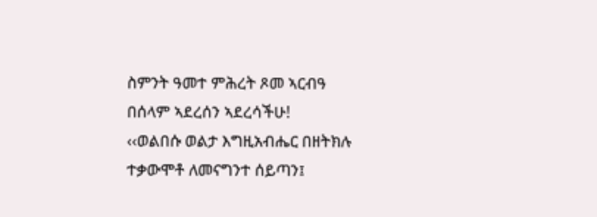ስምንት ዓመተ ምሕረት ጾመ ኣርብዓ በሰላም ኣደረሰን ኣደረሳችሁ!
‹‹ወልበሱ ወልታ እግዚአብሔር በዘትክሉ ተቃውሞቶ ለመናግንተ ሰይጣን፤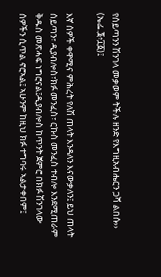የሰይጣንን ሽንገላ መቃወም ትችሉ ዘንድ የእግዚአብሔርን ጋሻ ልበሱ›› (ኤፌ.፮፥፲፩)፤

እኛ ሰዎች ቀዋሚና ምሕረት የለሽ ጠላት እንዳለን እናውቃለን፤ ይህ ጠላት ሰይጣን፣ ዲያብሎስ፣ክፉ መንፈስ፣ ርኩስ መንፈስ ተብሎ እንደሚጠራም ቅዱስ መጽሓፍ ነግሮናል፤ዲያብሎስ ከጥንት ጀምሮ በክፉ ሽንገላው ሰዎችን ሲጥል ኖሮኣል፤ ኣሁንም ከዚህ ክፉ ተግባሩ ኣልታቀበም፤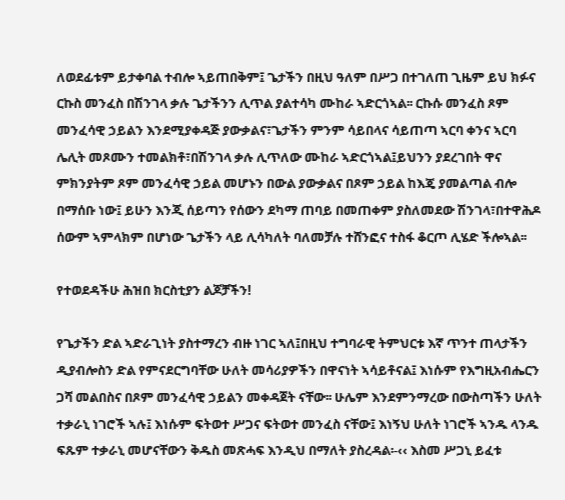ለወደፊቱም ይታቀባል ተብሎ ኣይጠበቅም፤ ጌታችን በዚህ ዓለም በሥጋ በተገለጠ ጊዜም ይህ ክፉና ርኩስ መንፈስ በሽንገላ ቃሉ ጌታችንን ሊጥል ያልተሳካ ሙከራ ኣድርጎኣል፡፡ ርኩሱ መንፈስ ጾም መንፈሳዊ ኃይልን እንደሚያቀዳጅ ያውቃልና፣ጌታችን ምንም ሳይበላና ሳይጠጣ ኣርባ ቀንና ኣርባ ሌሊት መጾሙን ተመልክቶ፣በሽንገላ ቃሉ ሊጥለው ሙከራ ኣድርጎኣል፤ይህንን ያደረገበት ዋና ምክንያትም ጾም መንፈሳዊ ኃይል መሆኑን በውል ያውቃልና በጾም ኃይል ከእጄ ያመልጣል ብሎ በማሰቡ ነው፤ ይሁን እንጂ ሰይጣን የሰውን ደካማ ጠባይ በመጠቀም ያስለመደው ሽንገላ፣በተዋሕዶ ሰውም ኣምላክም በሆነው ጌታችን ላይ ሊሳካለት ባለመቻሉ ተሸንፎና ተስፋ ቆርጦ ሊሄድ ችሎኣል፡፡

የተወደዳችሁ ሕዝበ ክርስቲያን ልጆቻችን!

የጌታችን ድል ኣድራጊነት ያስተማረን ብዙ ነገር ኣለ፤በዚህ ተግባራዊ ትምህርቱ እኛ ጥንተ ጠላታችን ዲያብሎስን ድል የምናደርግባቸው ሁለት መሳሪያዎችን በዋናነት ኣሳይቶናል፤ እነሱም የእግዚአብሔርን ጋሻ መልበስና በጾም መንፈሳዊ ኃይልን መቀዳጀት ናቸው፡፡ ሁሌም እንደምንማረው በውስጣችን ሁለት ተቃራኒ ነገሮች ኣሉ፤ እነሱም ፍትወተ ሥጋና ፍትወተ መንፈስ ናቸው፤ እነኝህ ሁለት ነገሮች ኣንዱ ላንዱ ፍጹም ተቃራኒ መሆናቸውን ቅዱስ መጽሓፍ እንዲህ በማለት ያስረዳል፡-‹‹ እስመ ሥጋኒ ይፈቱ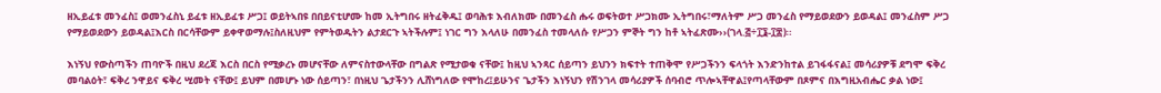ዘኢይፈቱ መንፈስ፤ ወመንፈስኒ ይፈቱ ዘኢይፈቱ ሥጋ፤ ወይትኣበዩ በበይናቲሆሙ ከመ ኢትግበሩ ዘትፈቅዱ፤ ወባሕቱ እብለክሙ በመንፈስ ሑሩ ወፍትወተ ሥጋክሙ ኢትግበሩ፣ማለትም ሥጋ መንፈስ የማይወደውን ይወዳል፤ መንፈስም ሥጋ የማይወደውን ይወዳል፤እርስ በርሳቸውም ይቀዋወማሉ፤ስለዚህም የምትወዱትን ልታደርጉ ኣትችሉም፤ ነገር ግን እላለሁ በመንፈስ ተመላለሱ የሥጋን ምኞት ግን ከቶ ኣትፈጽሙ››(ገላ.፭÷፲፮‐፲፰)፡፡

እነኝህ የውስጣችን ጠባዮች በዚህ ደረጃ እርስ በርስ የሚቃረኑ መሆናቸው ለምናስተውላቸው በግልጽ የሚታወቁ ናቸው፤ ከዚህ ኣንጻር ሰይጣን ይህንን ክፍተት ተጠቅሞ የሥጋችንን ፍላጎት እንድንከተል ይገፋፋናል፤ መሳሪያዎቹ ደግሞ ፍቅረ መባልዕት፣ ፍቅረ ንዋይና ፍቅረ ሢመት ናቸው፤ ይህም በመሆኑ ነው ሰይጣን፣ በነዚህ ጌታችንን ሊሸነግለው የሞከረ፤ይሁንና ጌታችን እነኝህን የሽንገላ መሳሪያዎች ሰባብሮ ጥሎኣቸዋል፤የጣላቸውም በጾምና በእግዚአብሔር ቃል ነው፤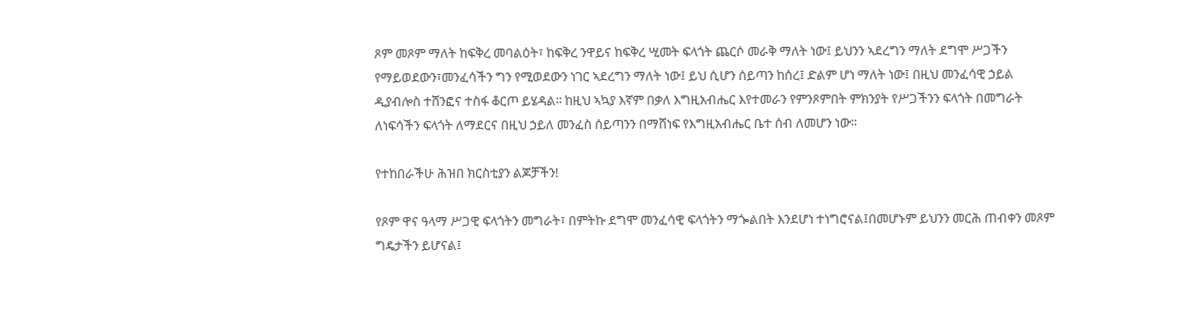ጾም መጾም ማለት ከፍቅረ መባልዕት፣ ከፍቅረ ንዋይና ከፍቅረ ሢመት ፍላጎት ጨርሶ መራቅ ማለት ነው፤ ይህንን ኣደረግን ማለት ደግሞ ሥጋችን የማይወደውን፣መንፈሳችን ግን የሚወደውን ነገር ኣደረግን ማለት ነው፤ ይህ ሲሆን ሰይጣን ከሰረ፤ ድልም ሆነ ማለት ነው፤ በዚህ መንፈሳዊ ኃይል ዲያብሎስ ተሸንፎና ተስፋ ቆርጦ ይሄዳል፡፡ ከዚህ ኣኳያ እኛም በቃለ እግዚአብሔር እየተመራን የምንጾምበት ምክንያት የሥጋችንን ፍላጎት በመግራት ለነፍሳችን ፍላጎት ለማደርና በዚህ ኃይለ መንፈስ ሰይጣንን በማሸነፍ የእግዚአብሔር ቤተ ሰብ ለመሆን ነው፡፡

የተከበራችሁ ሕዝበ ክርስቲያን ልጆቻችን!

የጾም ዋና ዓላማ ሥጋዊ ፍላጎትን መግራት፣ በምትኩ ደግሞ መንፈሳዊ ፍላጎትን ማጐልበት እንደሆነ ተነግሮናል፤በመሆኑም ይህንን መርሕ ጠብቀን መጾም ግዴታችን ይሆናል፤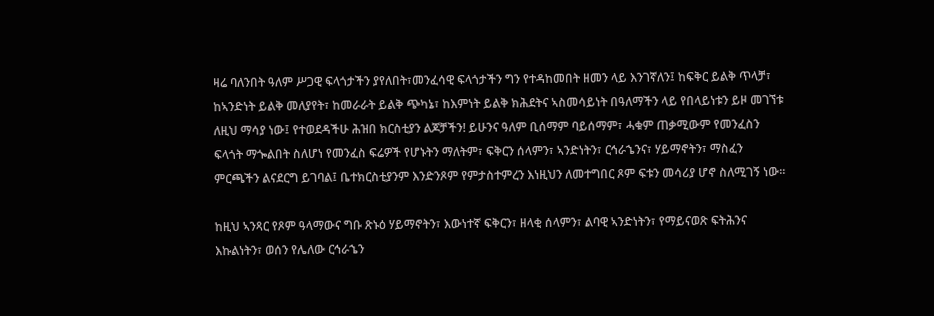ዛሬ ባለንበት ዓለም ሥጋዊ ፍላጎታችን ያየለበት፣መንፈሳዊ ፍላጎታችን ግን የተዳከመበት ዘመን ላይ እንገኛለን፤ ከፍቅር ይልቅ ጥላቻ፣ ከኣንድነት ይልቅ መለያየት፣ ከመራራት ይልቅ ጭካኔ፣ ከእምነት ይልቅ ክሕደትና ኣስመሳይነት በዓለማችን ላይ የበላይነቱን ይዞ መገኘቱ ለዚህ ማሳያ ነው፤ የተወደዳችሁ ሕዝበ ክርስቲያን ልጆቻችን! ይሁንና ዓለም ቢሰማም ባይሰማም፣ ሓቁም ጠቃሚውም የመንፈስን ፍላጎት ማጐልበት ስለሆነ የመንፈስ ፍሬዎች የሆኑትን ማለትም፣ ፍቅርን ሰላምን፣ ኣንድነትን፣ ርኅራኄንና፣ ሃይማኖትን፣ ማስፈን ምርጫችን ልናደርግ ይገባል፤ ቤተክርስቲያንም እንድንጾም የምታስተምረን እነዚህን ለመተግበር ጾም ፍቱን መሳሪያ ሆኖ ስለሚገኝ ነው፡፡

ከዚህ ኣንጻር የጾም ዓላማውና ግቡ ጽኑዕ ሃይማኖትን፣ እውነተኛ ፍቅርን፣ ዘላቂ ሰላምን፣ ልባዊ ኣንድነትን፣ የማይናወጽ ፍትሕንና እኩልነትን፣ ወሰን የሌለው ርኅራኄን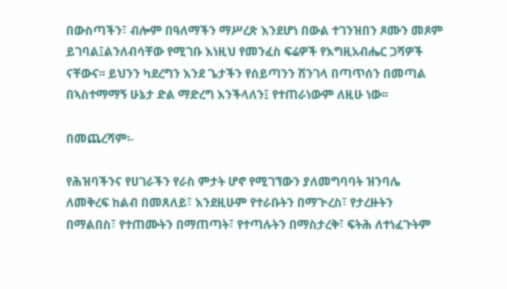በውስጣችን፣ ብሎም በዓለማችን ማሥረጽ እንደሆነ በውል ተገንዝበን ጾሙን መጾም ይገባል፤ልንለብሳቸው የሚገቡ እነዚህ የመንፈስ ፍሬዎች የእግዚአብሔር ጋሻዎች ናቸውና፡፡ ይህንን ካደረግን እንደ ጌታችን የሰይጣንን ሽንገላ በጣጥሰን በመጣል በኣስተማማኝ ሁኔታ ድል ማድረግ እንችላለን፤ የተጠራነውም ለዚሁ ነው፡፡

በመጨረሻም፡-

የሕዝባችንና የሀገራችን የራስ ምታት ሆኖ የሚገኘውን ያለመግባባት ዝንባሌ ለመቅረፍ ከልብ በመጸለይ፣ እንደዚሁም የተራቡትን በማጒረስ፣ የታረዙትን በማልበስ፣ የተጠሙትን በማጠጣት፣ የተጣሉትን በማስታረቅ፣ ፍትሕ ለተነፈጉትም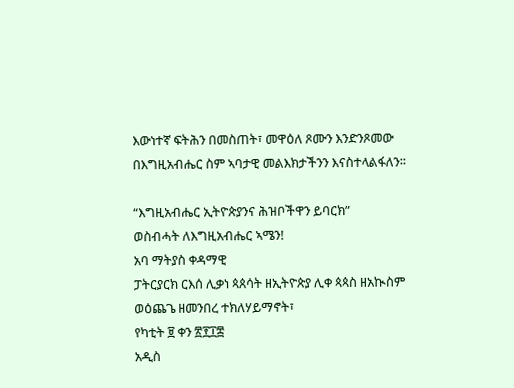እውነተኛ ፍትሕን በመስጠት፣ መዋዕለ ጾሙን እንድንጾመው በእግዚአብሔር ስም ኣባታዊ መልእክታችንን እናስተላልፋለን፡፡

“እግዚአብሔር ኢትዮጵያንና ሕዝቦችዋን ይባርክ”
ወስብሓት ለእግዚአብሔር ኣሜን!
አባ ማትያስ ቀዳማዊ
ፓትርያርክ ርእሰ ሊቃነ ጳጰሳት ዘኢትዮጵያ ሊቀ ጳጳስ ዘአኲስም ወዕጨጌ ዘመንበረ ተክለሃይማኖት፣
የካቲት ፱ ቀን ፳፻፲፰
አዲስ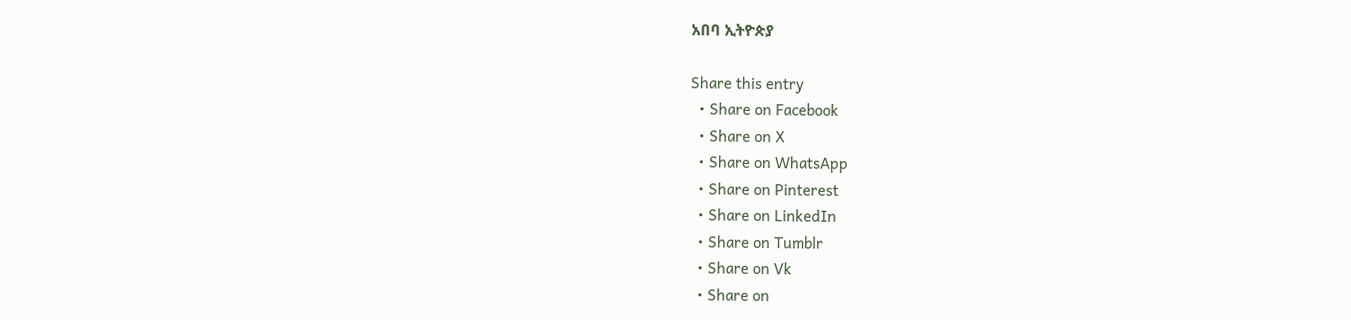አበባ ኢትዮጵያ

Share this entry
  • Share on Facebook
  • Share on X
  • Share on WhatsApp
  • Share on Pinterest
  • Share on LinkedIn
  • Share on Tumblr
  • Share on Vk
  • Share on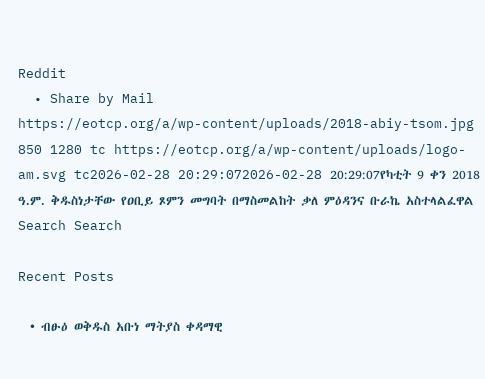Reddit
  • Share by Mail
https://eotcp.org/a/wp-content/uploads/2018-abiy-tsom.jpg 850 1280 tc https://eotcp.org/a/wp-content/uploads/logo-am.svg tc2026-02-28 20:29:072026-02-28 20:29:07የካቲት 9 ቀን 2018 ዓ.ም. ቅዱስነታቸው የዐቢይ ጾምን መግባት በማስመልከት ቃለ ምዕዳንና ቡራኬ አስተላልፈዋል
Search Search

Recent Posts

  • ብፁዕ ወቅዱስ አቡነ ማትያስ ቀዳማዊ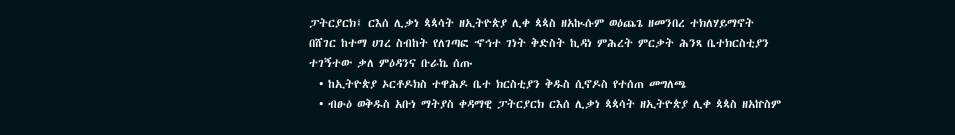ፓትርያርክ፤ ርእሰ ሊቃነ ጳጳሳት ዘኢትዮጵያ ሊቀ ጳጳስ ዘአኲሱም ወዕጨጌ ዘመንበረ ተክለሃይማኖት በሸገር ከተማ ሀገረ ስብከት የለገጣፎ ኆኅተ ገነት ቅድስት ኪዳነ ምሕረት ምርቃት ሕንጻ ቤተክርስቲያን ተገኝተው ቃለ ምዕዳንና ቡራኬ ሰጡ
  • ከኢትዮጵያ ኦርቶዶክስ ተዋሕዶ ቤተ ክርስቲያን ቅዱስ ሲኖዶስ የተሰጠ መግለጫ
  • ብፁዕ ወቅዱስ አቡነ ማትያስ ቀዳማዊ ፓትርያርክ ርእሰ ሊቃነ ጳጳሳት ዘኢትዮጵያ ሊቀ ጳጳስ ዘአኵስም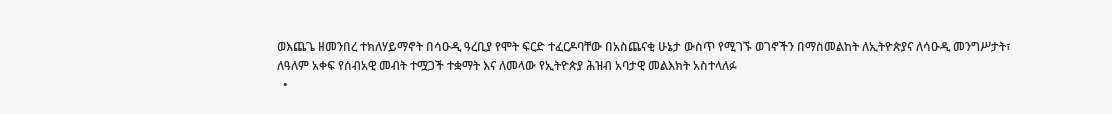ወእጨጌ ዘመንበረ ተክለሃይማኖት በሳዑዲ ዓረቢያ የሞት ፍርድ ተፈርዶባቸው በአስጨናቂ ሁኔታ ውስጥ የሚገኙ ወገኖችን በማስመልከት ለኢትዮጵያና ለሳዑዲ መንግሥታት፣ ለዓለም አቀፍ የሰብአዊ መብት ተሟጋች ተቋማት እና ለመላው የኢትዮጵያ ሕዝብ አባታዊ መልእክት አስተላለፉ
  •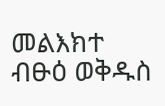መልእክተ ብፁዕ ወቅዱስ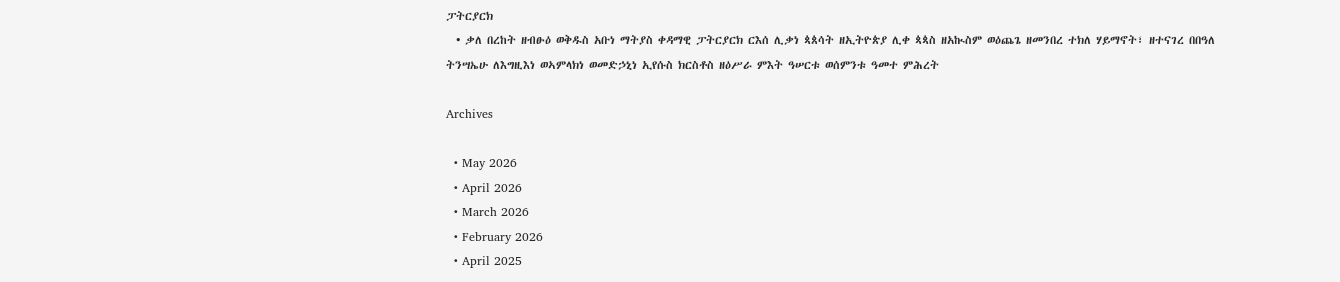ፓትርያርክ
  • ቃለ በረከት ዘብፁዕ ወቅዱስ አቡነ ማትያስ ቀዳማዊ ፓትርያርክ ርእሰ ሊቃነ ጳጰሳት ዘኢትዮጵያ ሊቀ ጳጳስ ዘአኲስም ወዕጨጌ ዘመንበረ ተክለ ሃይማኖት፣ ዘተናገረ በበዓለ ትንሣኤሁ ለእግዚእነ ወኣምላክነ ወመድኃኒነ ኢየሱስ ክርስቶስ ዘዕሥራ ምእት ዓሠርቱ ወሰምንቱ ዓመተ ምሕረት

Archives

  • May 2026
  • April 2026
  • March 2026
  • February 2026
  • April 2025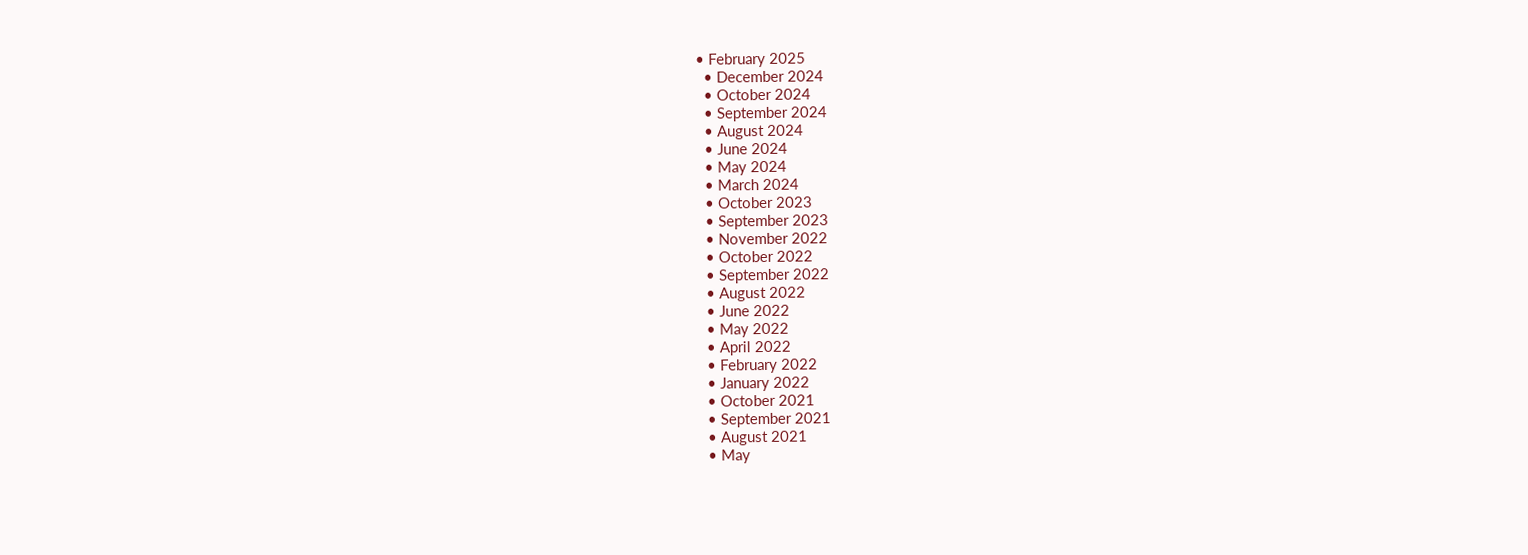• February 2025
  • December 2024
  • October 2024
  • September 2024
  • August 2024
  • June 2024
  • May 2024
  • March 2024
  • October 2023
  • September 2023
  • November 2022
  • October 2022
  • September 2022
  • August 2022
  • June 2022
  • May 2022
  • April 2022
  • February 2022
  • January 2022
  • October 2021
  • September 2021
  • August 2021
  • May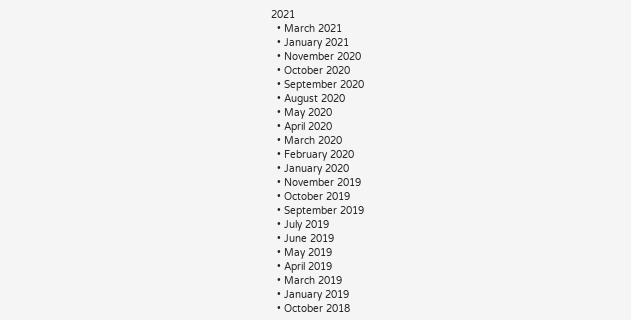2021
  • March 2021
  • January 2021
  • November 2020
  • October 2020
  • September 2020
  • August 2020
  • May 2020
  • April 2020
  • March 2020
  • February 2020
  • January 2020
  • November 2019
  • October 2019
  • September 2019
  • July 2019
  • June 2019
  • May 2019
  • April 2019
  • March 2019
  • January 2019
  • October 2018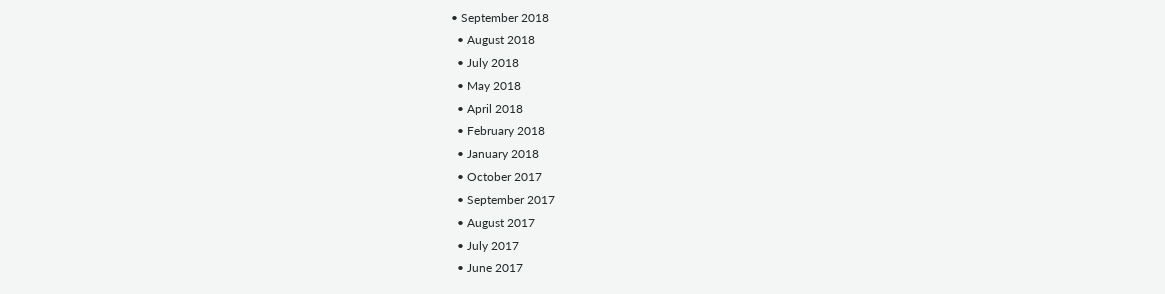• September 2018
  • August 2018
  • July 2018
  • May 2018
  • April 2018
  • February 2018
  • January 2018
  • October 2017
  • September 2017
  • August 2017
  • July 2017
  • June 2017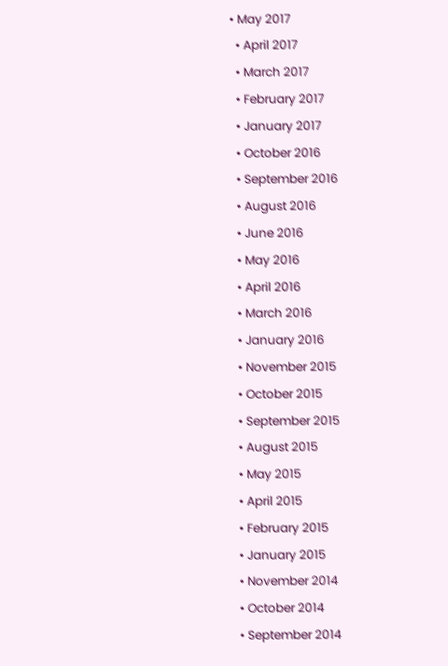• May 2017
  • April 2017
  • March 2017
  • February 2017
  • January 2017
  • October 2016
  • September 2016
  • August 2016
  • June 2016
  • May 2016
  • April 2016
  • March 2016
  • January 2016
  • November 2015
  • October 2015
  • September 2015
  • August 2015
  • May 2015
  • April 2015
  • February 2015
  • January 2015
  • November 2014
  • October 2014
  • September 2014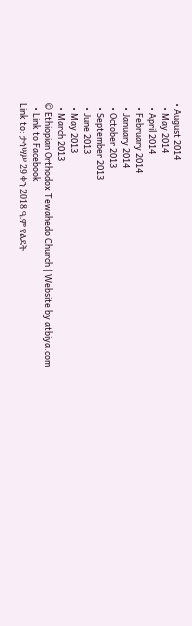• August 2014
  • May 2014
  • April 2014
  • February 2014
  • January 2014
  • October 2013
  • September 2013
  • June 2013
  • May 2013
  • March 2013
© Ethiopian Orthodox Tewahedo Church | Website by atbiya.com
  • Link to Facebook
Link to: ታኅሣሥ 29 ቀን 2018 ዓ.ም የልደት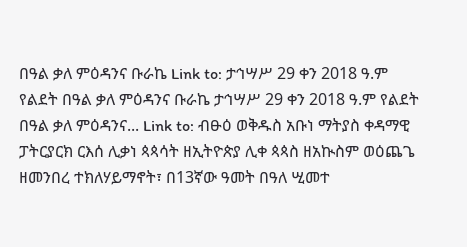በዓል ቃለ ምዕዳንና ቡራኬ Link to: ታኅሣሥ 29 ቀን 2018 ዓ.ም የልደት በዓል ቃለ ምዕዳንና ቡራኬ ታኅሣሥ 29 ቀን 2018 ዓ.ም የልደት በዓል ቃለ ምዕዳንና... Link to: ብፁዕ ወቅዱስ አቡነ ማትያስ ቀዳማዊ ፓትርያርክ ርእሰ ሊቃነ ጳጳሳት ዘኢትዮጵያ ሊቀ ጳጳስ ዘአኲስም ወዕጨጌ ዘመንበረ ተክለሃይማኖት፣ በ13ኛው ዓመት በዓለ ሢመተ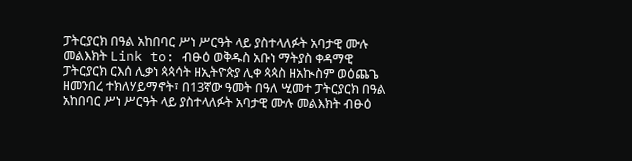ፓትርያርክ በዓል አከበባር ሥነ ሥርዓት ላይ ያስተላለፉት አባታዊ ሙሉ መልእክት Link to: ብፁዕ ወቅዱስ አቡነ ማትያስ ቀዳማዊ ፓትርያርክ ርእሰ ሊቃነ ጳጳሳት ዘኢትዮጵያ ሊቀ ጳጳስ ዘአኲስም ወዕጨጌ ዘመንበረ ተክለሃይማኖት፣ በ13ኛው ዓመት በዓለ ሢመተ ፓትርያርክ በዓል አከበባር ሥነ ሥርዓት ላይ ያስተላለፉት አባታዊ ሙሉ መልእክት ብፁዕ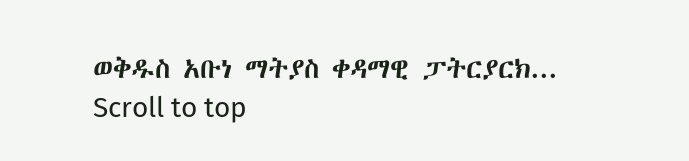ወቅዱስ አቡነ ማትያስ ቀዳማዊ ፓትርያርክ...
Scroll to top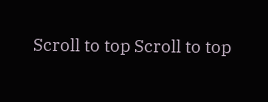Scroll to top Scroll to top